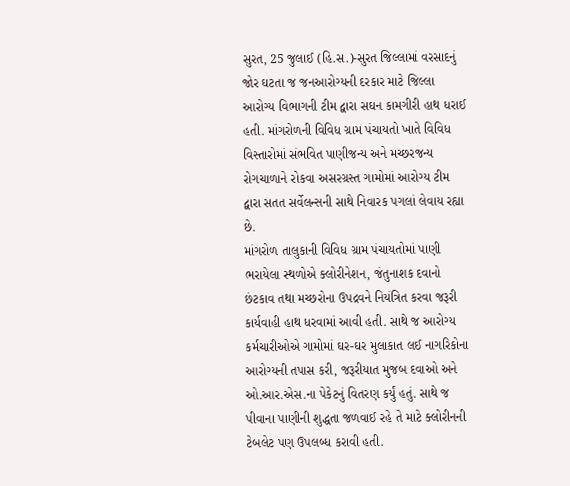સુરત, 25 જુલાઈ (હિ.સ.)-સુરત જિલ્લામાં વરસાદનું જોર ઘટતા જ જનઆરોગ્યની દરકાર માટે જિલ્લા આરોગ્ય વિભાગની ટીમ દ્વારા સઘન કામગીરી હાથ ધરાઈ હતી. માંગરોળની વિવિધ ગ્રામ પંચાયતો ખાતે વિવિધ વિસ્તારોમાં સંભવિત પાણીજન્ય અને મચ્છરજન્ય રોગચાળાને રોકવા અસરગ્રસ્ત ગામોમાં આરોગ્ય ટીમ દ્વારા સતત સર્વેલન્સની સાથે નિવારક પગલાં લેવાય રહ્યા છે.
માંગરોળ તાલુકાની વિવિધ ગ્રામ પંચાયતોમાં પાણી ભરાયેલા સ્થળોએ ક્લોરીનેશન, જંતુનાશક દવાનો છંટકાવ તથા મચ્છરોના ઉપદ્રવને નિયંત્રિત કરવા જરૂરી કાર્યવાહી હાથ ધરવામાં આવી હતી. સાથે જ આરોગ્ય કર્મચારીઓએ ગામોમાં ઘર-ઘર મુલાકાત લઈ નાગરિકોના આરોગ્યની તપાસ કરી, જરૂરીયાત મુજબ દવાઓ અને ઓ.આર.એસ.ના પેકેટનું વિતરણ કર્યું હતું. સાથે જ પીવાના પાણીની શુદ્ધતા જળવાઈ રહે તે માટે ક્લોરીનની ટેબલેટ પણ ઉપલબ્ધ કરાવી હતી.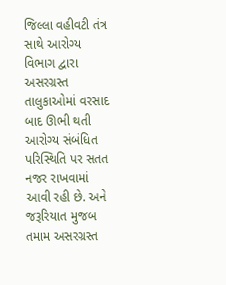જિલ્લા વહીવટી તંત્ર સાથે આરોગ્ય વિભાગ દ્વારા અસરગ્રસ્ત તાલુકાઓમાં વરસાદ બાદ ઊભી થતી આરોગ્ય સંબંધિત પરિસ્થિતિ પર સતત નજર રાખવામાં આવી રહી છે. અને જરૂરિયાત મુજબ તમામ અસરગ્રસ્ત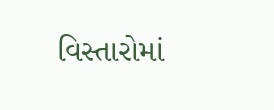વિસ્તારોમાં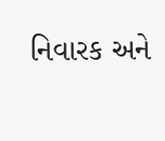નિવારક અને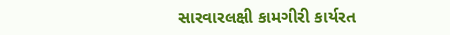સારવારલક્ષી કામગીરી કાર્યરત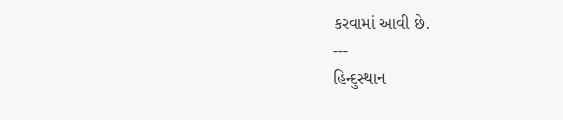કરવામાં આવી છે.
---
હિન્દુસ્થાન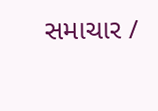સમાચાર /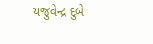યજુવેન્દ્ર દુબે